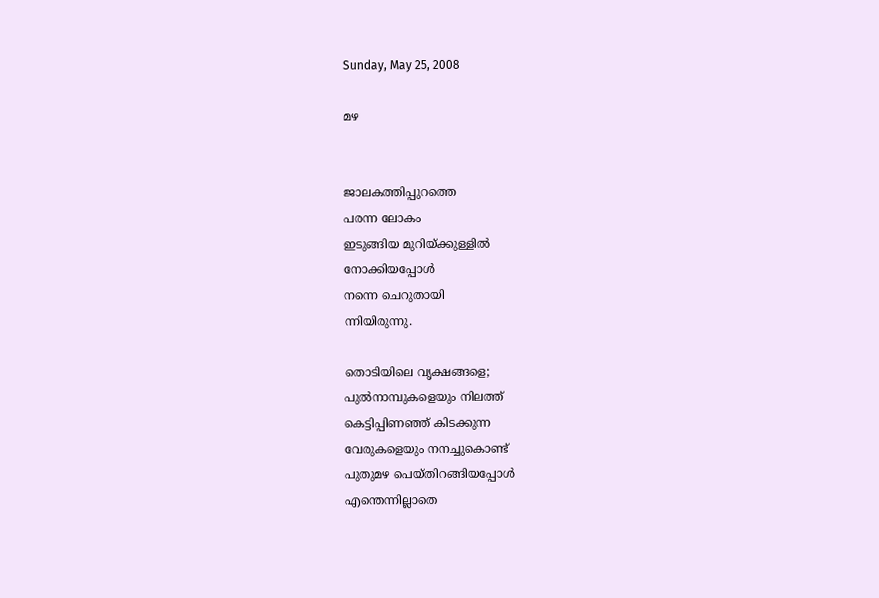Sunday, May 25, 2008

മഴ


ജാലകത്തിപ്പുറത്തെ
പരന്ന ലോകം
ഇടുങ്ങിയ മുറിയ്ക്കുള്ളില്‍
നോക്കിയപ്പോള്‍
നന്നെ ചെറുതായി
ന്നിയിരുന്നു.

തൊടിയിലെ വൃക്ഷങ്ങളെ;
പുല്‍നാമ്പുകളെയും നിലത്ത്‌
കെട്ടിപ്പിണഞ്ഞ്‌ കിടക്കുന്ന
വേരുകളെയും നനച്ചുകൊണ്ട്‌
പുതുമഴ പെയ്തിറങ്ങിയപ്പോള്‍
എന്തെന്നില്ലാതെ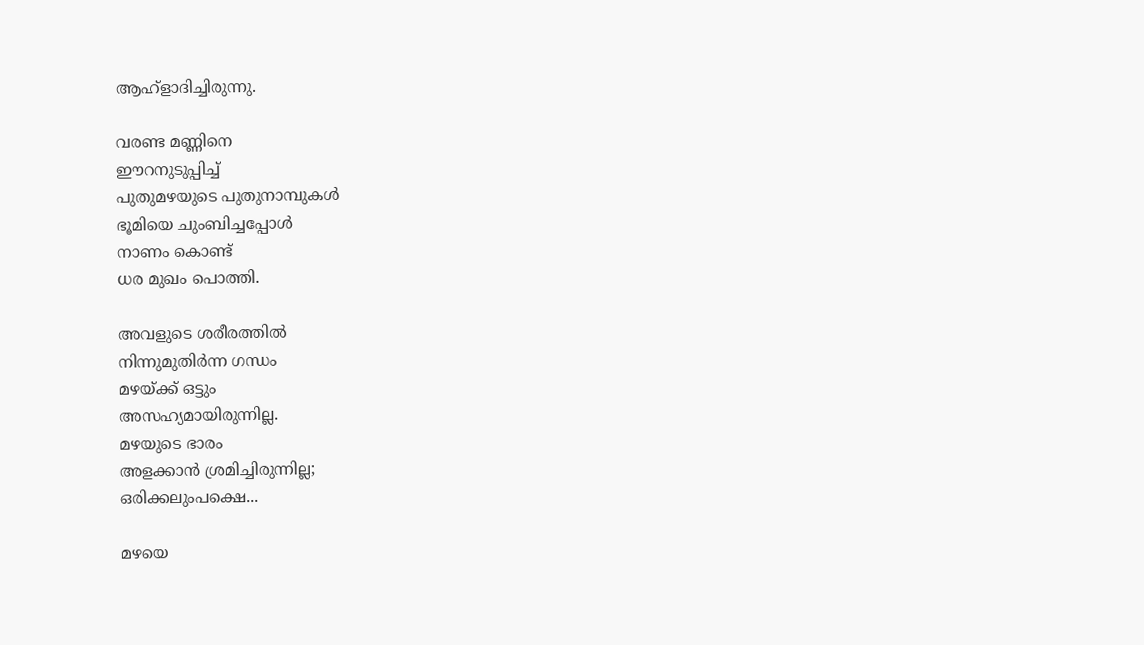ആഹ്ളാദിച്ചിരുന്നു.

വരണ്ട മണ്ണിനെ
ഈറനുടുപ്പിച്ച്‌
പുതുമഴയുടെ പുതുനാമ്പുകള്‍
ഭൂമിയെ ചുംബിച്ചപ്പോള്‍
നാണം കൊണ്ട്‌
ധര മുഖം പൊത്തി.

അവളുടെ ശരീരത്തില്‍
നിന്നുമുതിര്‍ന്ന ഗന്ധം
മഴയ്ക്ക്‌ ഒട്ടും
അസഹ്യമായിരുന്നില്ല.
മഴയുടെ ഭാരം
അളക്കാന്‍ ശ്രമിച്ചിരുന്നില്ല;
ഒരിക്കലുംപക്ഷെ...

മഴയെ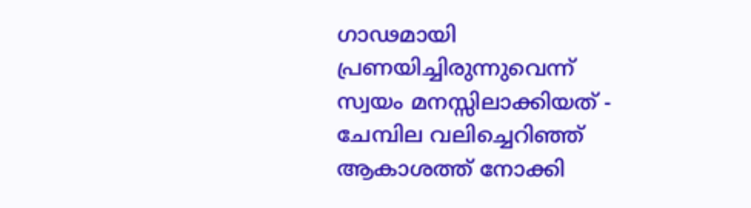ഗാഢമായി
പ്രണയിച്ചിരുന്നുവെന്ന്‌
സ്വയം മനസ്സിലാക്കിയത്‌ -
ചേമ്പില വലിച്ചെറിഞ്ഞ്‌
ആകാശത്ത്‌ നോക്കി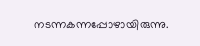നടന്നകന്നപ്പോഴായിരുന്നു.